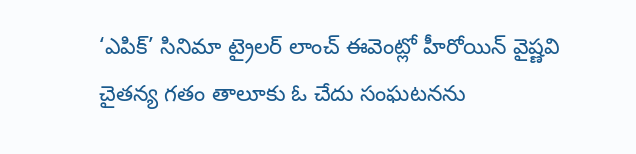‘ఎపిక్’ సినిమా ట్రైలర్ లాంచ్ ఈవెంట్లో హీరోయిన్ వైష్ణవి చైతన్య గతం తాలూకు ఓ చేదు సంఘటనను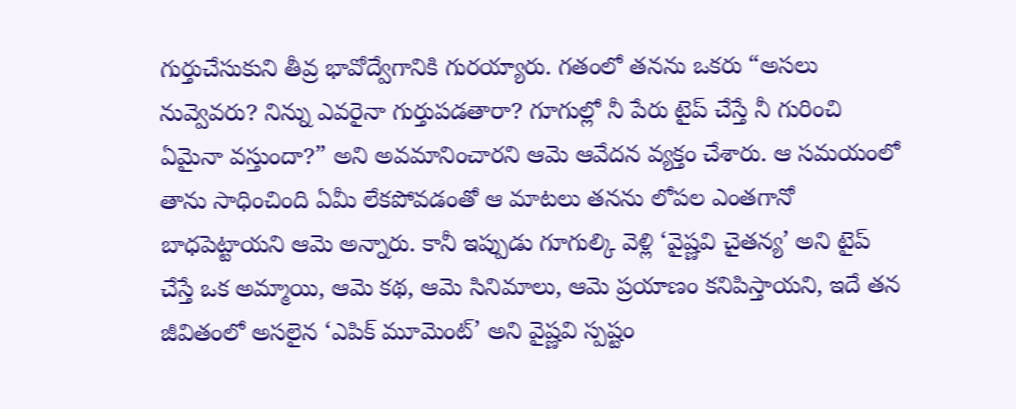గుర్తుచేసుకుని తీవ్ర భావోద్వేగానికి గురయ్యారు. గతంలో తనను ఒకరు “అసలు నువ్వెవరు? నిన్ను ఎవరైనా గుర్తుపడతారా? గూగుల్లో నీ పేరు టైప్ చేస్తే నీ గురించి ఏమైనా వస్తుందా?” అని అవమానించారని ఆమె ఆవేదన వ్యక్తం చేశారు. ఆ సమయంలో తాను సాధించింది ఏమీ లేకపోవడంతో ఆ మాటలు తనను లోపల ఎంతగానో బాధపెట్టాయని ఆమె అన్నారు. కానీ ఇప్పుడు గూగుల్కి వెళ్లి ‘వైష్ణవి చైతన్య’ అని టైప్ చేస్తే ఒక అమ్మాయి, ఆమె కథ, ఆమె సినిమాలు, ఆమె ప్రయాణం కనిపిస్తాయని, ఇదే తన జీవితంలో అసలైన ‘ఎపిక్ మూమెంట్’ అని వైష్ణవి స్పష్టం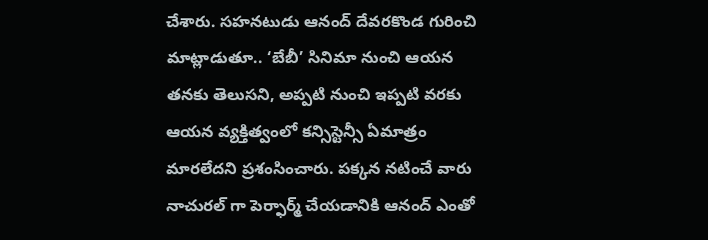చేశారు. సహనటుడు ఆనంద్ దేవరకొండ గురించి మాట్లాడుతూ.. ‘బేబీ’ సినిమా నుంచి ఆయన తనకు తెలుసని, అప్పటి నుంచి ఇప్పటి వరకు ఆయన వ్యక్తిత్వంలో కన్సిస్టెన్సీ ఏమాత్రం మారలేదని ప్రశంసించారు. పక్కన నటించే వారు నాచురల్ గా పెర్ఫార్మ్ చేయడానికి ఆనంద్ ఎంతో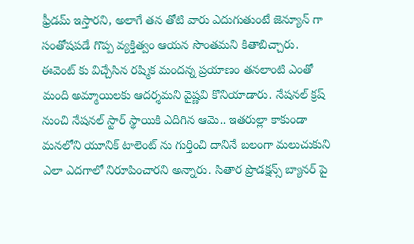ఫ్రీడమ్ ఇస్తారని, అలాగే తన తోటి వారు ఎదుగుతుంటే జెన్యూన్ గా సంతోషపడే గొప్ప వ్యక్తిత్వం ఆయన సొంతమని కితాబిచ్చారు.
ఈవెంట్ కు విచ్చేసిన రష్మిక మందన్న ప్రయాణం తనలాంటి ఎంతో మంది అమ్మాయిలకు ఆదర్శమని వైష్ణవి కొనియాడారు. నేషనల్ క్రష్ నుంచి నేషనల్ స్టార్ స్థాయికి ఎదిగిన ఆమె.. ఇతరుల్లా కాకుండా మనలోని యూనిక్ టాలెంట్ ను గుర్తించి దానినే బలంగా మలుచుకుని ఎలా ఎదగాలో నిరూపించారని అన్నారు. సితార ప్రొడక్షన్స్ బ్యానర్ పై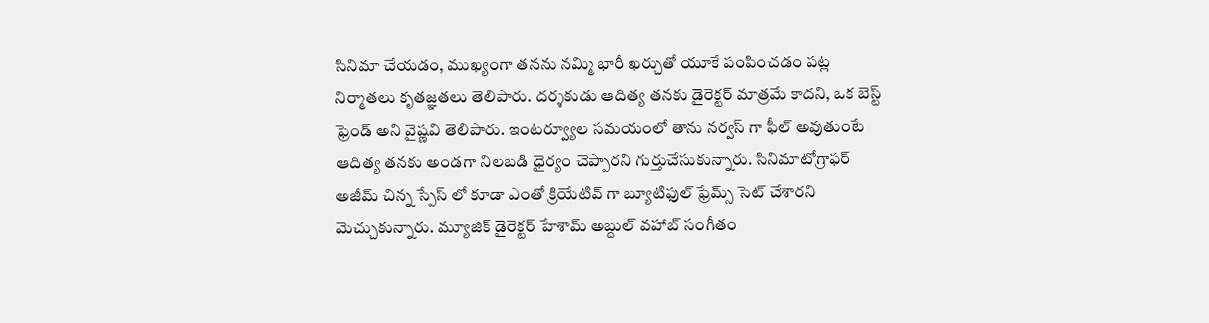సినిమా చేయడం, ముఖ్యంగా తనను నమ్మి భారీ ఖర్చుతో యూకే పంపించడం పట్ల నిర్మాతలు కృతజ్ఞతలు తెలిపారు. దర్శకుడు ఆదిత్య తనకు డైరెక్టర్ మాత్రమే కాదని, ఒక బెస్ట్ ఫ్రెండ్ అని వైష్ణవి తెలిపారు. ఇంటర్వ్యూల సమయంలో తాను నర్వస్ గా ఫీల్ అవుతుంటే ఆదిత్య తనకు అండగా నిలబడి ధైర్యం చెప్పారని గుర్తుచేసుకున్నారు. సినిమాటోగ్రాఫర్ అజీమ్ చిన్న స్పేస్ లో కూడా ఎంతో క్రియేటివ్ గా బ్యూటిఫుల్ ఫ్రేమ్స్ సెట్ చేశారని మెచ్చుకున్నారు. మ్యూజిక్ డైరెక్టర్ హేశామ్ అబ్దుల్ వహాబ్ సంగీతం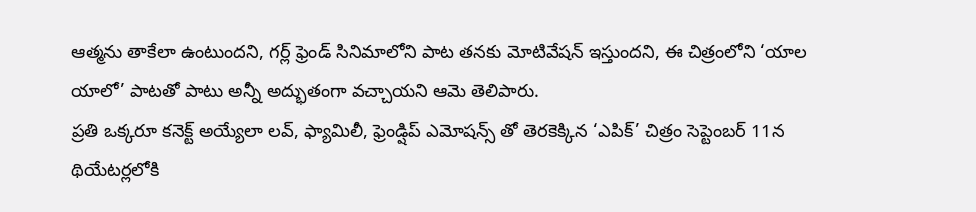ఆత్మను తాకేలా ఉంటుందని, గర్ల్ ఫ్రెండ్ సినిమాలోని పాట తనకు మోటివేషన్ ఇస్తుందని, ఈ చిత్రంలోని ‘యాల యాలో’ పాటతో పాటు అన్నీ అద్భుతంగా వచ్చాయని ఆమె తెలిపారు.
ప్రతి ఒక్కరూ కనెక్ట్ అయ్యేలా లవ్, ఫ్యామిలీ, ఫ్రెండ్షిప్ ఎమోషన్స్ తో తెరకెక్కిన ‘ఎపిక్’ చిత్రం సెప్టెంబర్ 11న థియేటర్లలోకి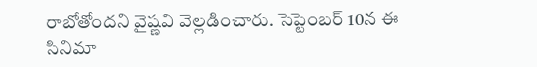రాబోతోందని వైష్ణవి వెల్లడించారు. సెప్టెంబర్ 10న ఈ సినిమా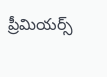ప్రీమియర్స్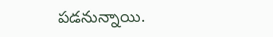పడనున్నాయి.